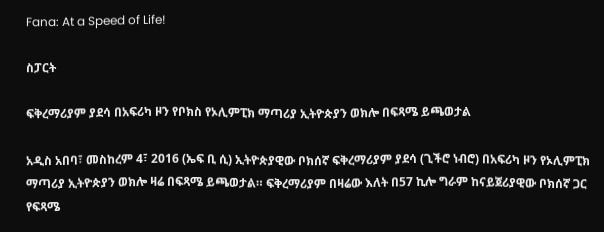Fana: At a Speed of Life!

ስፓርት

ፍቅረማሪያም ያደሳ በአፍሪካ ዞን የቦክስ የኦሊምፒክ ማጣሪያ ኢትዮጵያን ወክሎ በፍጻሜ ይጫወታል

አዲስ አበባ፣ መስከረም 4፣ 2016 (ኤፍ ቢ ሲ) ኢትዮጵያዊው ቦክሰኛ ፍቅረማሪያም ያደሳ (ጊችሮ ነብሮ) በአፍሪካ ዞን የኦሊምፒክ ማጣሪያ ኢትዮጵያን ወክሎ ዛሬ በፍጻሜ ይጫወታል። ፍቅረማሪያም በዛሬው እለት በ57 ኪሎ ግራም ከናይጀሪያዊው ቦክሰኛ ጋር የፍጻሜ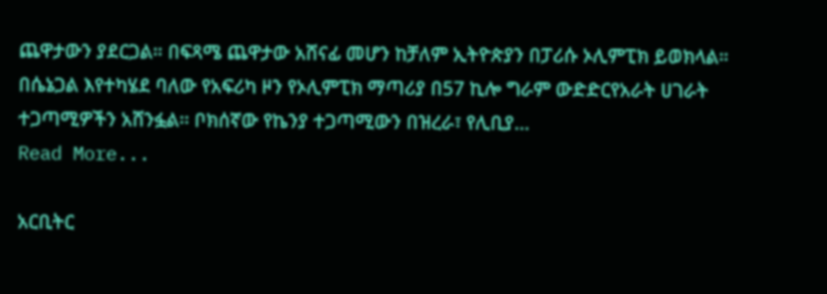ጨዋታውን ያደርጋል። በፍጻሜ ጨዋታው አሸናፊ መሆን ከቻለም ኢትዮጵያን በፓሪሱ ኦሊምፒክ ይወክላል። በሴኔጋል እየተካሄደ ባለው የአፍሪካ ዞን የኦሊምፒክ ማጣሪያ በ57 ኪሎ ግራም ውድድርየአራት ሀገራት ተጋጣሚዎችን አሸንፏል፡፡ ቦክሰኛው የኬንያ ተጋጣሚውን በዝረራ፣ የሊቢያ…
Read More...

አርቢትር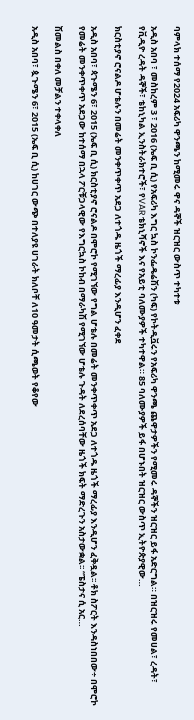ባምላክ ተሰማ የ2024 አፍሪካ ዋንጫን ከሚመሩ ዋና ዳኞች ዝርዝር ውስጥ ተካተቱ

አዲስ አበባ ፣ መስከረም 3 ፣ 2016 (ኤፍ ቢ ሲ) የአፍሪካ እግር ኳስ ኮንፌዴሬሽን (ካፍ) የኮትዲቯሩን የአፍሪካ ዋንጫ ጨዋታዎችን የሚመሩ ዳኞችን ዝርዝር ይፋ አድርግል። በዝርዝሩ የመሀል፣ ረዳት፣ የቪዲዮ ረዳት ዳኞች፣ ቴከኒካል ኢንስትራክተሮች፣ የVAR ቴክኒሻኖች እና የአይቲ ባለሙያዎች ተካተዋል። 85 ባለሙያዎች ይፋ በሆኑበት ዝርዝር ውስጥ ኢትዮጵያዊው…

ክርስቲያኖ ሮናልዶ ሆቴሉን በመሬት መንቀጥቀጥ አደጋ ለተጎዱ ዜጎች ማረፊያ እንዲሆን ፈቀደ

አዲስ አበባ፣ ጳጉሜን 6፣ 2015 (ኤፍ ቢ ሲ) ክርስቲያኖ ሮናልዶ በሞሮኮ የሚገኘው የግል ሆቴሉ በመሬት መንቀጥቀጥ አደጋ ለተጎዱ ዜጎች ማረፊያ እንዲሆን ፈቅዷል፡፡ ቶክ ስፖርት እንዳስነበበው÷ በሞሮኮ የመሬት መንቀጥቀጥ አደጋው ከተሰማ በኋላ ፖርቹጋላዊው የእግርኳስ ኮከብ በማራካሽ የሚገኘው ሆቴሉ ጉዳት ለደረሰባቸው ዜጎች ክፍት ማድረጉን አስታውቋል፡፡ “ፔስታና ሲ አር…

ሽመልስ በቀለ መቻልን ተቀላቀለ

አዲስ አበባ፣ ጷጉሜን 6፣ 2015 (ኤፍ ቢ ሲ) ከሀገር ውጭ በተለያዩ ሀገራት ክለቦቸ ለ10 ዓመታት ሲጫወት የቆየው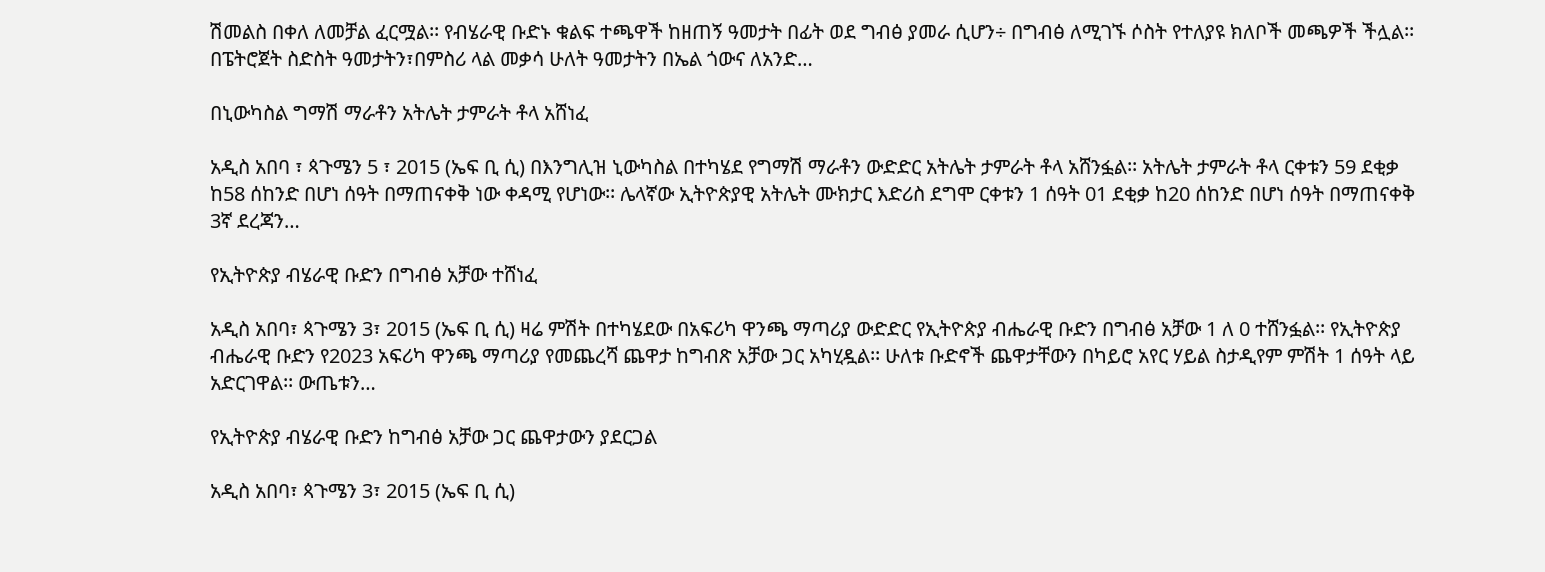ሽመልስ በቀለ ለመቻል ፈርሟል፡፡ የብሄራዊ ቡድኑ ቁልፍ ተጫዋች ከዘጠኝ ዓመታት በፊት ወደ ግብፅ ያመራ ሲሆን÷ በግብፅ ለሚገኙ ሶስት የተለያዩ ክለቦች መጫዎች ችሏል፡፡ በፔትሮጀት ስድስት ዓመታትን፣በምስሪ ላል መቃሳ ሁለት ዓመታትን በኤል ጎውና ለአንድ…

በኒውካስል ግማሽ ማራቶን አትሌት ታምራት ቶላ አሸነፈ

አዲስ አበባ ፣ ጳጉሜን 5 ፣ 2015 (ኤፍ ቢ ሲ) በእንግሊዝ ኒውካስል በተካሄደ የግማሽ ማራቶን ውድድር አትሌት ታምራት ቶላ አሸንፏል፡፡ አትሌት ታምራት ቶላ ርቀቱን 59 ደቂቃ ከ58 ሰከንድ በሆነ ሰዓት በማጠናቀቅ ነው ቀዳሚ የሆነው፡፡ ሌላኛው ኢትዮጵያዊ አትሌት ሙክታር እድሪስ ደግሞ ርቀቱን 1 ሰዓት 01 ደቂቃ ከ20 ሰከንድ በሆነ ሰዓት በማጠናቀቅ 3ኛ ደረጃን…

የኢትዮጵያ ብሄራዊ ቡድን በግብፅ አቻው ተሸነፈ

አዲስ አበባ፣ ጳጉሜን 3፣ 2015 (ኤፍ ቢ ሲ) ዛሬ ምሽት በተካሄደው በአፍሪካ ዋንጫ ማጣሪያ ውድድር የኢትዮጵያ ብሔራዊ ቡድን በግብፅ አቻው 1 ለ 0 ተሸንፏል፡፡ የኢትዮጵያ ብሔራዊ ቡድን የ2023 አፍሪካ ዋንጫ ማጣሪያ የመጨረሻ ጨዋታ ከግብጽ አቻው ጋር አካሂዷል፡፡ ሁለቱ ቡድኖች ጨዋታቸውን በካይሮ አየር ሃይል ስታዲየም ምሽት 1 ሰዓት ላይ አድርገዋል፡፡ ውጤቱን…

የኢትዮጵያ ብሄራዊ ቡድን ከግብፅ አቻው ጋር ጨዋታውን ያደርጋል

አዲስ አበባ፣ ጳጉሜን 3፣ 2015 (ኤፍ ቢ ሲ)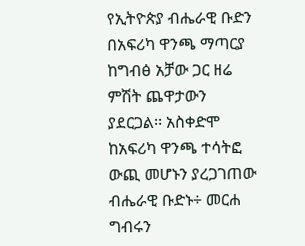የኢትዮጵያ ብሔራዊ ቡድን በአፍሪካ ዋንጫ ማጣርያ ከግብፅ አቻው ጋር ዘሬ ምሽት ጨዋታውን ያደርጋል፡፡ አስቀድሞ ከአፍሪካ ዋንጫ ተሳትፎ ውጪ መሆኑን ያረጋገጠው ብሔራዊ ቡድኑ÷ መርሐ ግብሩን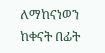ለማከናነወን ከቀናት በፊት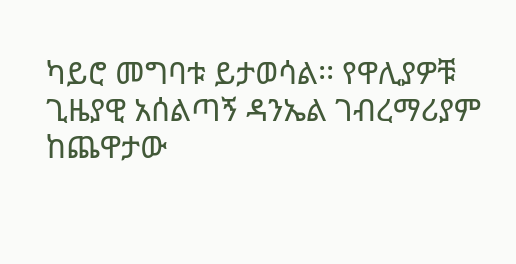ካይሮ መግባቱ ይታወሳል፡፡ የዋሊያዎቹ ጊዜያዊ አሰልጣኝ ዳንኤል ገብረማሪያም ከጨዋታው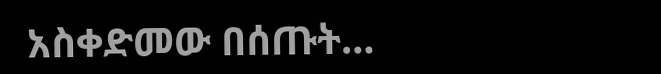አስቀድመው በሰጡት…